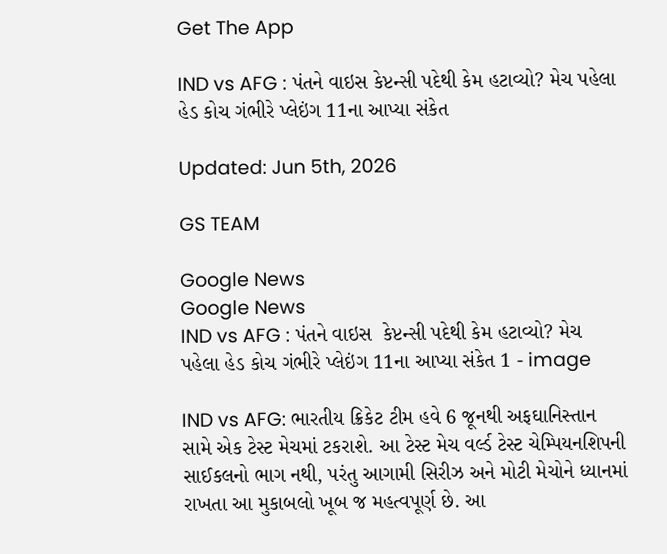Get The App

IND vs AFG : પંતને વાઇસ કેપ્ટન્સી પદેથી કેમ હટાવ્યો? મેચ પહેલા હેડ કોચ ગંભીરે પ્લેઇંગ 11ના આપ્યા સંકેત

Updated: Jun 5th, 2026

GS TEAM

Google News
Google News
IND vs AFG : પંતને વાઇસ  કેપ્ટન્સી પદેથી કેમ હટાવ્યો? મેચ પહેલા હેડ કોચ ગંભીરે પ્લેઇંગ 11ના આપ્યા સંકેત 1 - image

IND vs AFG: ભારતીય ક્રિકેટ ટીમ હવે 6 જૂનથી અફઘાનિસ્તાન સામે એક ટેસ્ટ મેચમાં ટકરાશે. આ ટેસ્ટ મેચ વર્લ્ડ ટેસ્ટ ચેમ્પિયનશિપની સાઈકલનો ભાગ નથી, પરંતુ આગામી સિરીઝ અને મોટી મેચોને ધ્યાનમાં રાખતા આ મુકાબલો ખૂબ જ મહત્વપૂર્ણ છે. આ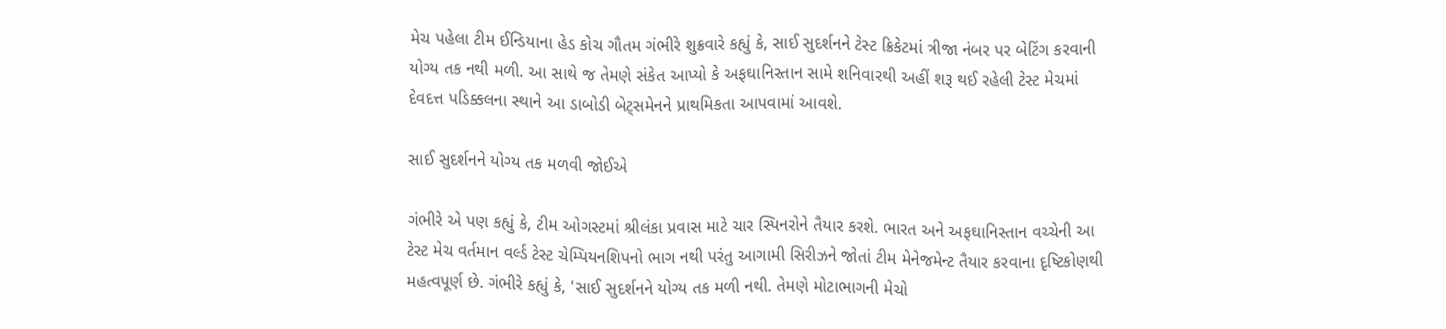મેચ પહેલા ટીમ ઈન્ડિયાના હેડ કોચ ગૌતમ ગંભીરે શુક્રવારે કહ્યું કે, સાઈ સુદર્શનને ટેસ્ટ ક્રિકેટમાં ત્રીજા નંબર પર બેટિંગ કરવાની યોગ્ય તક નથી મળી. આ સાથે જ તેમણે સંકેત આપ્યો કે અફઘાનિસ્તાન સામે શનિવારથી અહીં શરૂ થઈ રહેલી ટેસ્ટ મેચમાં દેવદત્ત પડિક્કલના સ્થાને આ ડાબોડી બેટ્સમેનને પ્રાથમિકતા આપવામાં આવશે.

સાઈ સુદર્શનને યોગ્ય તક મળવી જોઈએ

ગંભીરે એ પણ કહ્યું કે, ટીમ ઓગસ્ટમાં શ્રીલંકા પ્રવાસ માટે ચાર સ્પિનરોને તૈયાર કરશે. ભારત અને અફઘાનિસ્તાન વચ્ચેની આ ટેસ્ટ મેચ વર્તમાન વર્લ્ડ ટેસ્ટ ચેમ્પિયનશિપનો ભાગ નથી પરંતુ આગામી સિરીઝને જોતાં ટીમ મેનેજમેન્ટ તૈયાર કરવાના દૃષ્ટિકોણથી મહત્વપૂર્ણ છે. ગંભીરે કહ્યું કે, 'સાઈ સુદર્શનને યોગ્ય તક મળી નથી. તેમણે મોટાભાગની મેચો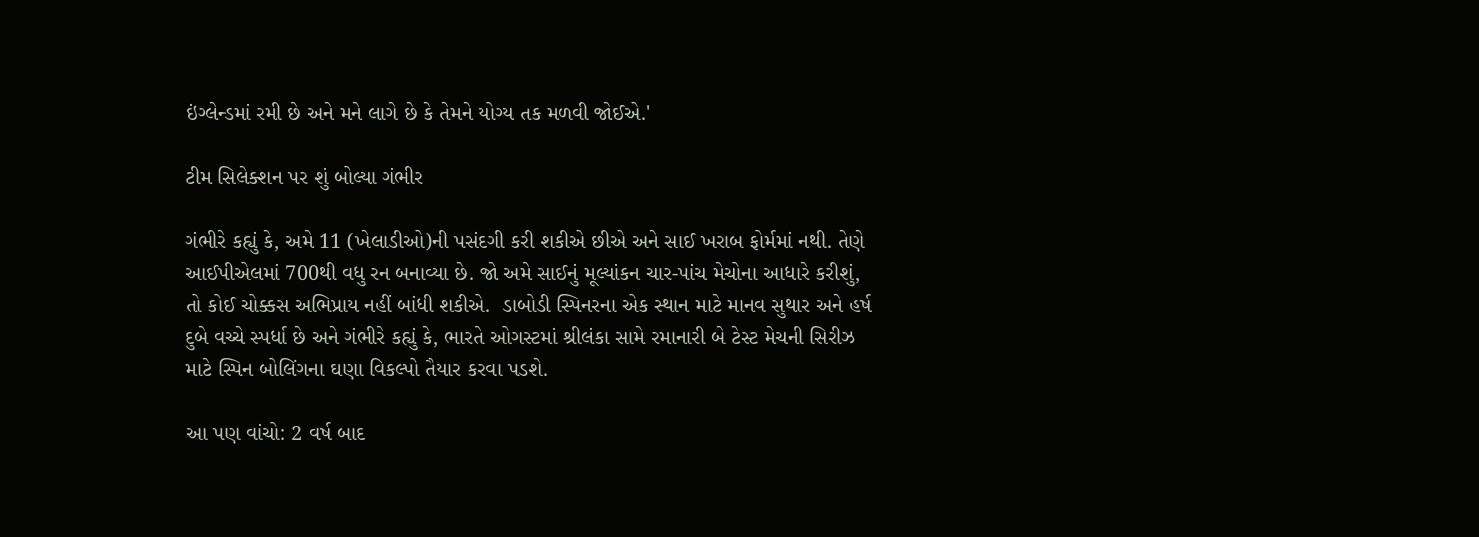ઇંગ્લેન્ડમાં રમી છે અને મને લાગે છે કે તેમને યોગ્ય તક મળવી જોઈએ.'

ટીમ સિલેક્શન પર શું બોલ્યા ગંભીર

ગંભીરે કહ્યું કે, અમે 11 (ખેલાડીઓ)ની પસંદગી કરી શકીએ છીએ અને સાઈ ખરાબ ફોર્મમાં નથી. તેણે આઈપીએલમાં 700થી વધુ રન બનાવ્યા છે. જો અમે સાઈનું મૂલ્યાંકન ચાર-પાંચ મેચોના આધારે કરીશું, તો કોઈ ચોક્કસ અભિપ્રાય નહીં બાંધી શકીએ.  ડાબોડી સ્પિનરના એક સ્થાન માટે માનવ સુથાર અને હર્ષ દુબે વચ્ચે સ્પર્ધા છે અને ગંભીરે કહ્યું કે, ભારતે ઓગસ્ટમાં શ્રીલંકા સામે રમાનારી બે ટેસ્ટ મેચની સિરીઝ માટે સ્પિન બોલિંગના ઘણા વિકલ્પો તૈયાર કરવા પડશે.

આ પણ વાંચો: 2 વર્ષ બાદ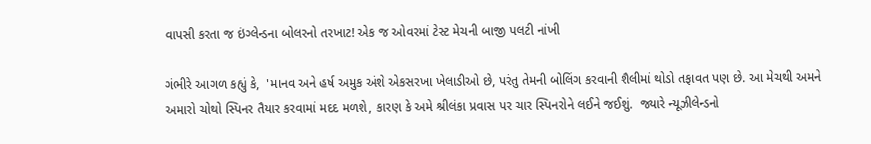વાપસી કરતા જ ઇંગ્લેન્ડના બોલરનો તરખાટ! એક જ ઓવરમાં ટેસ્ટ મેચની બાજી પલટી નાંખી

ગંભીરે આગળ કહ્યું કે,  'માનવ અને હર્ષ અમુક અંશે એકસરખા ખેલાડીઓ છે, પરંતુ તેમની બોલિંગ કરવાની શૈલીમાં થોડો તફાવત પણ છે. આ મેચથી અમને અમારો ચોથો સ્પિનર તૈયાર કરવામાં મદદ મળશે, કારણ કે અમે શ્રીલંકા પ્રવાસ પર ચાર સ્પિનરોને લઈને જઈશું.  જ્યારે ન્યૂઝીલેન્ડનો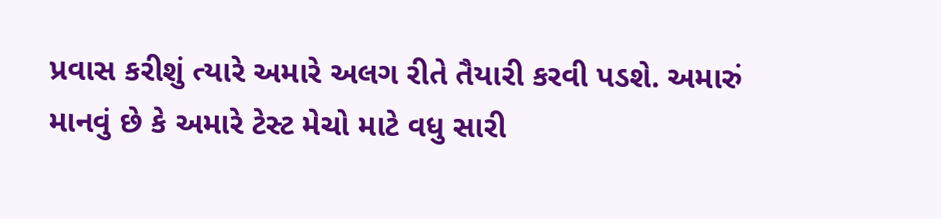પ્રવાસ કરીશું ત્યારે અમારે અલગ રીતે તૈયારી કરવી પડશે. અમારું માનવું છે કે અમારે ટેસ્ટ મેચો માટે વધુ સારી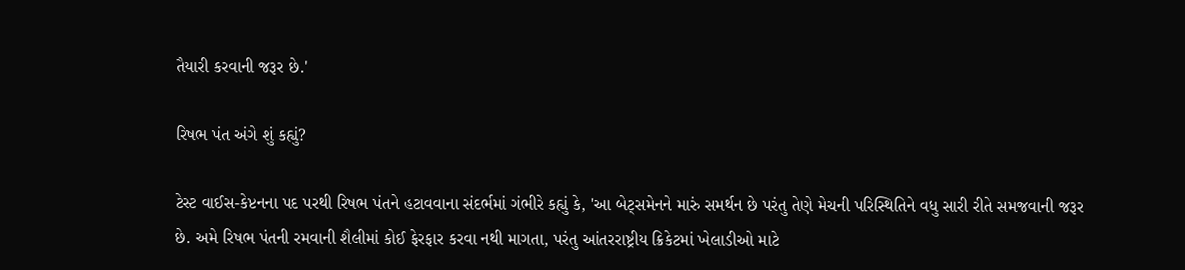તૈયારી કરવાની જરૂર છે.'

રિષભ પંત અંગે શું કહ્યું?

ટેસ્ટ વાઈસ-કેપ્ટનના પદ પરથી રિષભ પંતને હટાવવાના સંદર્ભમાં ગંભીરે કહ્યું કે, 'આ બેટ્સમેનને મારું સમર્થન છે પરંતુ તેણે મેચની પરિસ્થિતિને વધુ સારી રીતે સમજવાની જરૂર છે. અમે રિષભ પંતની રમવાની શૈલીમાં કોઈ ફેરફાર કરવા નથી માગતા, પરંતુ આંતરરાષ્ટ્રીય ક્રિકેટમાં ખેલાડીઓ માટે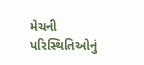મેચની પરિસ્થિતિઓનું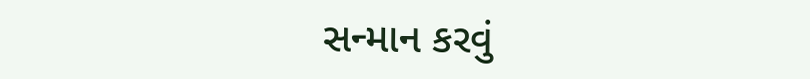સન્માન કરવું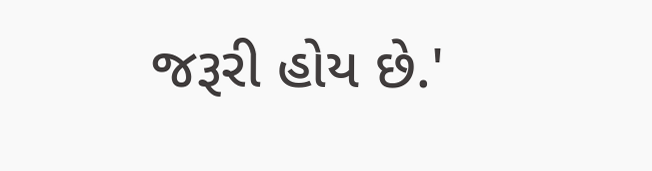જરૂરી હોય છે.'